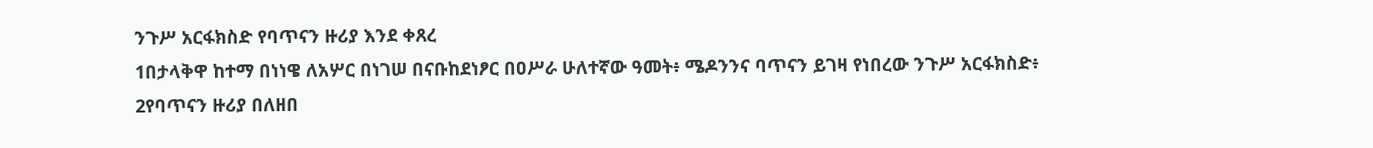ንጉሥ አርፋክስድ የባጥናን ዙሪያ እንደ ቀጸረ
1በታላቅዋ ከተማ በነነዌ ለአሦር በነገሠ በናቡከደነፆር በዐሥራ ሁለተኛው ዓመት፥ ሜዶንንና ባጥናን ይገዛ የነበረው ንጉሥ አርፋክስድ፥ 2የባጥናን ዙሪያ በለዘበ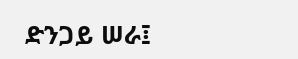ድንጋይ ሠራ፤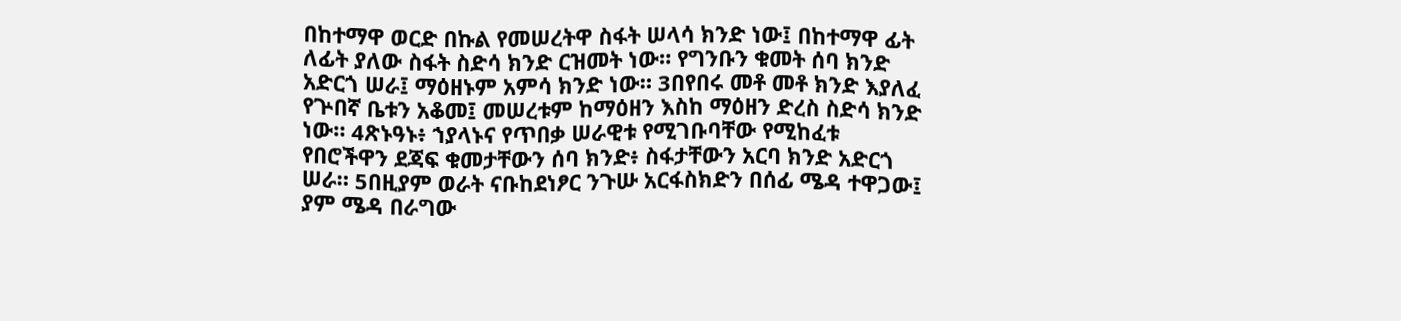በከተማዋ ወርድ በኩል የመሠረትዋ ስፋት ሠላሳ ክንድ ነው፤ በከተማዋ ፊት ለፊት ያለው ስፋት ስድሳ ክንድ ርዝመት ነው። የግንቡን ቁመት ሰባ ክንድ አድርጎ ሠራ፤ ማዕዘኑም አምሳ ክንድ ነው። 3በየበሩ መቶ መቶ ክንድ እያለፈ የጕበኛ ቤቱን አቆመ፤ መሠረቱም ከማዕዘን እስከ ማዕዘን ድረስ ስድሳ ክንድ ነው። 4ጽኑዓኑ፥ ኀያላኑና የጥበቃ ሠራዊቱ የሚገቡባቸው የሚከፈቱ የበሮችዋን ደጃፍ ቁመታቸውን ሰባ ክንድ፥ ስፋታቸውን አርባ ክንድ አድርጎ ሠራ። 5በዚያም ወራት ናቡከደነፆር ንጉሡ አርፋስክድን በሰፊ ሜዳ ተዋጋው፤ ያም ሜዳ በራግው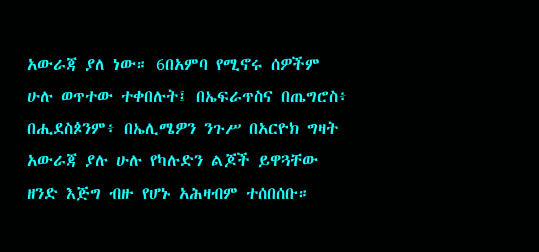አውራጃ ያለ ነው። 6በአምባ የሚኖሩ ሰዎችም ሁሉ ወጥተው ተቀበሉት፤ በኤፍራጥስና በጤግሮስ፥ በሒደስጶንም፥ በኤሊሜዎን ንጉሥ በአርዮክ ግዛት አውራጃ ያሉ ሁሉ የካሉድን ልጆች ይዋጓቸው ዘንድ እጅግ ብዙ የሆኑ አሕዛብም ተሰበሰቡ።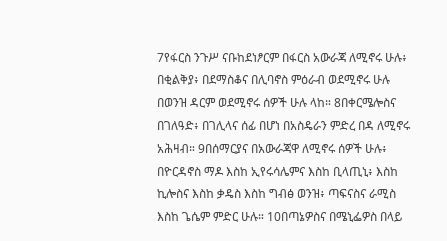7የፋርስ ንጉሥ ናቡከደነፆርም በፋርስ አውራጃ ለሚኖሩ ሁሉ፥ በቂልቅያ፥ በደማስቆና በሊባኖስ ምዕራብ ወደሚኖሩ ሁሉ በወንዝ ዳርም ወደሚኖሩ ሰዎች ሁሉ ላከ። 8በቀርሜሎስና በገለዓድ፥ በገሊላና ሰፊ በሆነ በአስዴራን ምድረ በዳ ለሚኖሩ አሕዛብ። 9በሰማርያና በአውራጃዋ ለሚኖሩ ሰዎች ሁሉ፥ በዮርዳኖስ ማዶ እስከ ኢየሩሳሌምና እስከ ቢላጢኒ፥ እስከ ኪሎስና እስከ ቃዴስ እስከ ግብፅ ወንዝ፥ ጣፍናስና ራሚስ እስከ ጌሴም ምድር ሁሉ። 10በጣኔዎስና በሜኒፌዎስ በላይ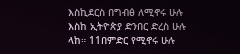እስኪደርስ በግብፅ ለሚኖሩ ሁሉ እስከ ኢትዮጵያ ድንበር ድረስ ሁሉ ላከ። 11በምድር የሚኖሩ ሁሉ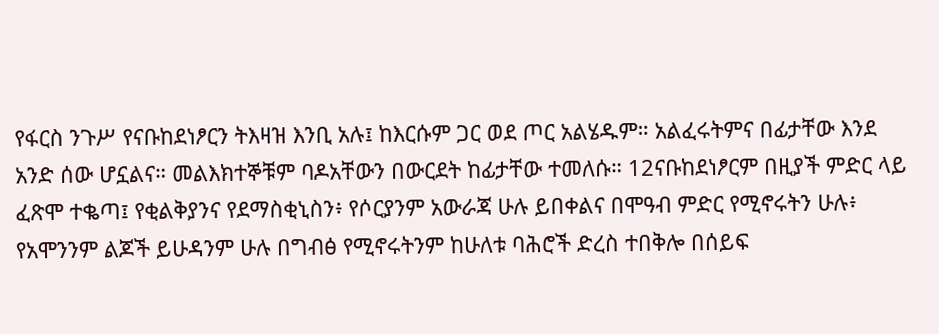የፋርስ ንጉሥ የናቡከደነፆርን ትእዛዝ እንቢ አሉ፤ ከእርሱም ጋር ወደ ጦር አልሄዱም። አልፈሩትምና በፊታቸው እንደ አንድ ሰው ሆኗልና። መልእክተኞቹም ባዶአቸውን በውርደት ከፊታቸው ተመለሱ። 12ናቡከደነፆርም በዚያች ምድር ላይ ፈጽሞ ተቈጣ፤ የቂልቅያንና የደማስቂኒስን፥ የሶርያንም አውራጃ ሁሉ ይበቀልና በሞዓብ ምድር የሚኖሩትን ሁሉ፥ የአሞንንም ልጆች ይሁዳንም ሁሉ በግብፅ የሚኖሩትንም ከሁለቱ ባሕሮች ድረስ ተበቅሎ በሰይፍ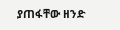ያጠፋቸው ዘንድ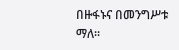በዙፋኑና በመንግሥቱ ማለ።